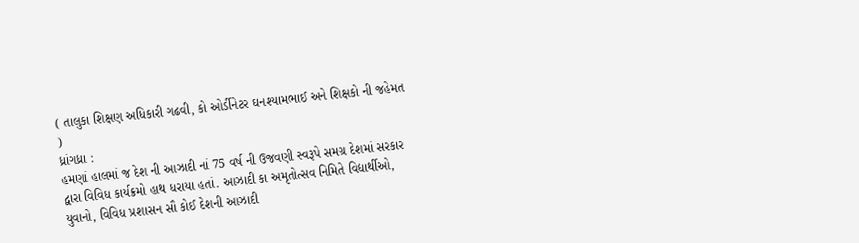( તાલુકા શિક્ષણ અધિકારી ગઢવી, કો ઓર્ડીનેટર ઘનશ્યામભાઈ અને શિક્ષકો ની જહેમત )
ધ્રાંગધ્રા :
હમણાં હાલમાં જ દેશ ની આઝાદી નાં 75 વર્ષ ની ઉજવણી સ્વરૂપે સમગ્ર દેશમાં સરકાર દ્વારા વિવિધ કાર્યક્રમો હાથ ધરાયા હતાં. આઝાદી કા અમૃતોત્સવ નિમિતે વિદ્યાર્થીઓ, યુવાનો, વિવિધ પ્રશાસન સૌ કોઈ દેશની આઝાદી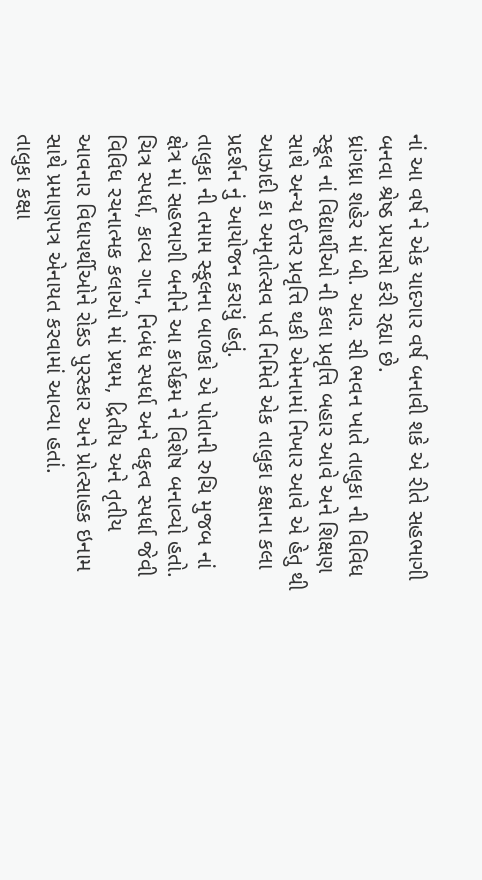નાં આ વર્ષ ને એક યાદગાર વર્ષ બનાવી શકે એ રીતે સહભાગી બનવા શ્રેષ્ઠ પ્રયાસો કરી રહ્યા છે.
ધ્રાંગધ્રા શહેર માં બી. આર. સી ભવન ખાતે તાલુકા ની વિવિધ સ્કૂલ નાં વિદ્યાર્થીઓ ની કલા પ્રવૃત્તિ બહાર આવે અને શિક્ષણ સાથે અન્ય ઈત્તર પ્રવૃત્તિ થકી એમનામાં નિખાર આવે એ હેતુ થી આઝાદી કા અમૃતોત્સવ પર્વ નિમિતે એક તાલુકા કક્ષાના કલા પ્રદર્શન નું આયોજન કરાયું હતું.
તાલુકા ની તમામ સ્કૂલના બાળકો એ પોતાની રુચિ મુજબ નાં ક્ષેત્ર માં સહભાગી બનીને આ કાર્યક્રમ ને વિશેષ બનાવ્યો હતો. ચિત્ર સ્પર્ધા, કાવ્ય ગાન, નિબંધ સ્પર્ધા અને વકૃત્વ સ્પર્ધા જેવી વિવિધ રચનાત્મક કલાઓ માં પ્રથમ, દ્રિતીય અને તૃતીય આવનાર વિધાયર્થીઓને રોકડ પુરસ્કાર અને પ્રોત્સાહક ઇનામ સાથે પ્રમાણપત્ર એનાયત કરવામાં આવ્યા હતાં.
તાલુકા કક્ષા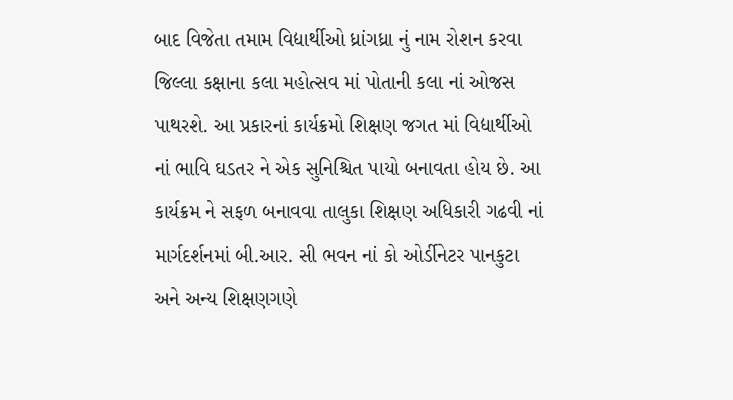બાદ વિજેતા તમામ વિદ્યાર્થીઓ ધ્રાંગધ્રા નું નામ રોશન કરવા જિલ્લા કક્ષાના કલા મહોત્સવ માં પોતાની કલા નાં ઓજસ પાથરશે. આ પ્રકારનાં કાર્યક્રમો શિક્ષણ જગત માં વિદ્યાર્થીઓ નાં ભાવિ ઘડતર ને એક સુનિશ્ચિત પાયો બનાવતા હોય છે. આ કાર્યક્રમ ને સફળ બનાવવા તાલુકા શિક્ષણ અધિકારી ગઢવી નાં માર્ગદર્શનમાં બી.આર. સી ભવન નાં કો ઓર્ડીનેટર પાનકુટા અને અન્ય શિક્ષણગણે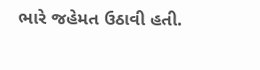ભારે જહેમત ઉઠાવી હતી.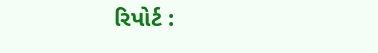રિપોર્ટ :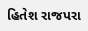હિતેશ રાજપરા